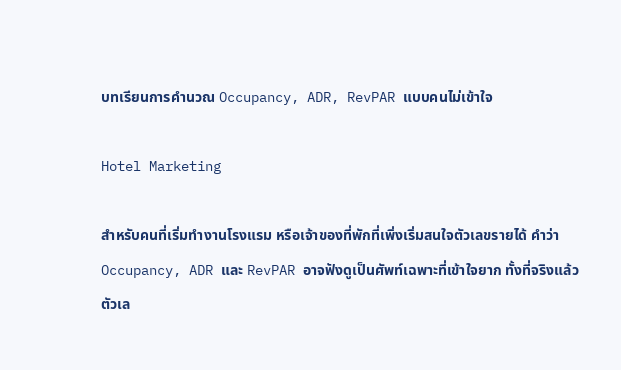บทเรียนการคำนวณ Occupancy, ADR, RevPAR แบบคนไม่เข้าใจ

Hotel Marketing

สำหรับคนที่เริ่มทำงานโรงแรม หรือเจ้าของที่พักที่เพิ่งเริ่มสนใจตัวเลขรายได้ คำว่า Occupancy, ADR และ RevPAR อาจฟังดูเป็นศัพท์เฉพาะที่เข้าใจยาก ทั้งที่จริงแล้วตัวเล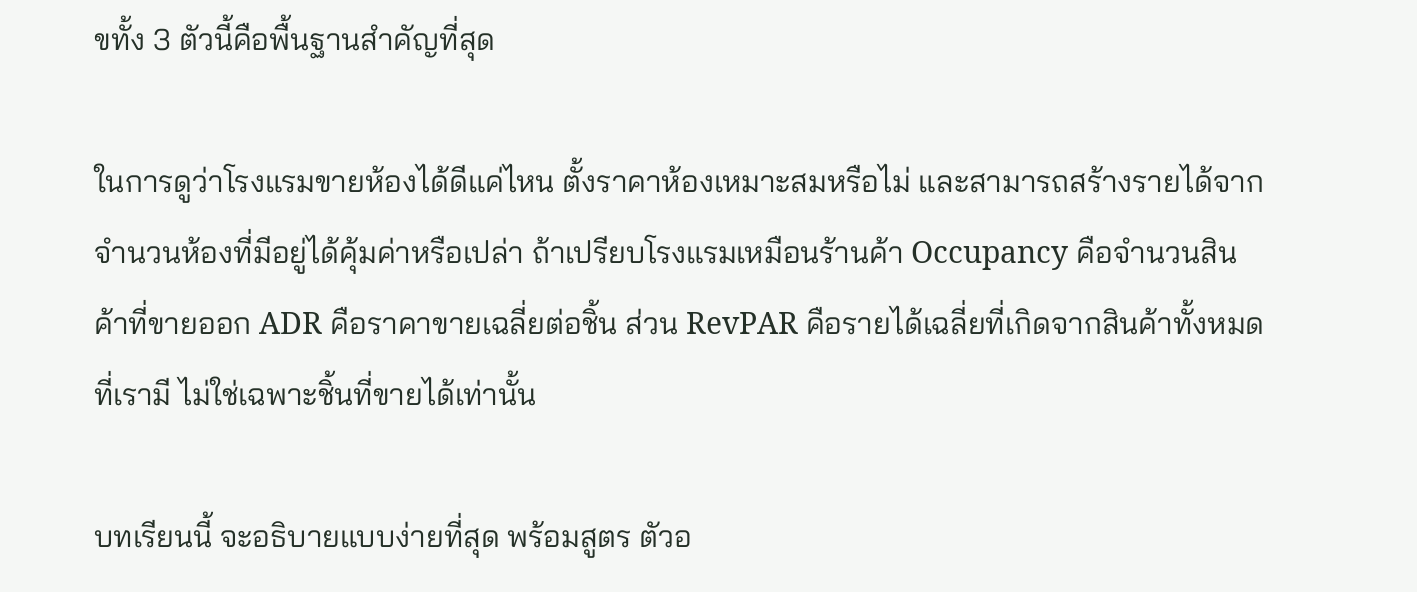ขทั้ง 3 ตัวนี้คือพื้นฐานสำคัญที่สุด

ในการดูว่าโรงแรมขายห้องได้ดีแค่ไหน ตั้งราคาห้องเหมาะสมหรือไม่ และสามารถสร้างรายได้จากจำนวนห้องที่มีอยู่ได้คุ้มค่าหรือเปล่า ถ้าเปรียบโรงแรมเหมือนร้านค้า Occupancy คือจำนวนสินค้าที่ขายออก ADR คือราคาขายเฉลี่ยต่อชิ้น ส่วน RevPAR คือรายได้เฉลี่ยที่เกิดจากสินค้าทั้งหมดที่เรามี ไม่ใช่เฉพาะชิ้นที่ขายได้เท่านั้น

บทเรียนนี้ จะอธิบายแบบง่ายที่สุด พร้อมสูตร ตัวอ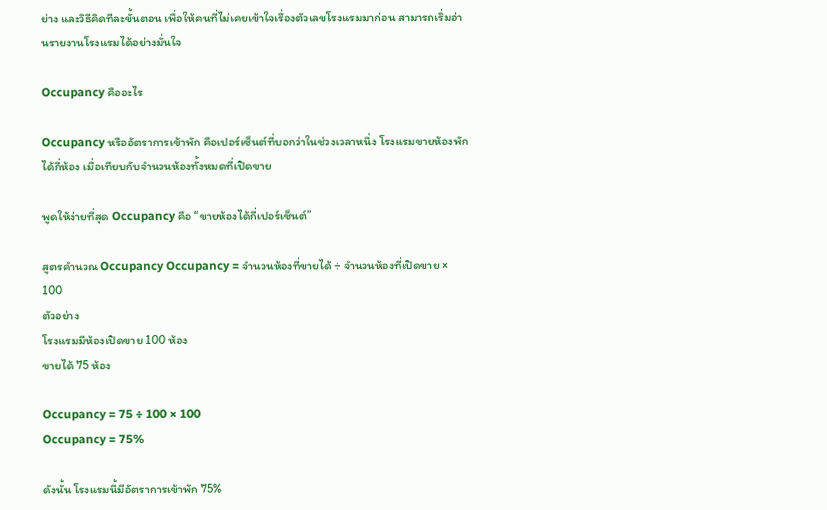ย่าง และวิธีคิดทีละขั้นตอน เพื่อให้คนที่ไม่เคยเข้าใจเรื่องตัวเลขโรงแรมมาก่อน สามารถเริ่มอ่านรายงานโรงแรมได้อย่างมั่นใจ

Occupancy คืออะไร

Occupancy หรืออัตราการเข้าพัก คือเปอร์เซ็นต์ที่บอกว่าในช่วงเวลาหนึ่ง โรงแรมขายห้องพักได้กี่ห้อง เมื่อเทียบกับจำนวนห้องทั้งหมดที่เปิดขาย

พูดให้ง่ายที่สุด Occupancy คือ “ขายห้องได้กี่เปอร์เซ็นต์”

สูตรคำนวณ Occupancy Occupancy = จำนวนห้องที่ขายได้ ÷ จำนวนห้องที่เปิดขาย × 100
ตัวอย่าง
โรงแรมมีห้องเปิดขาย 100 ห้อง
ขายได้ 75 ห้อง

Occupancy = 75 ÷ 100 × 100
Occupancy = 75%

ดังนั้น โรงแรมนี้มีอัตราการเข้าพัก 75%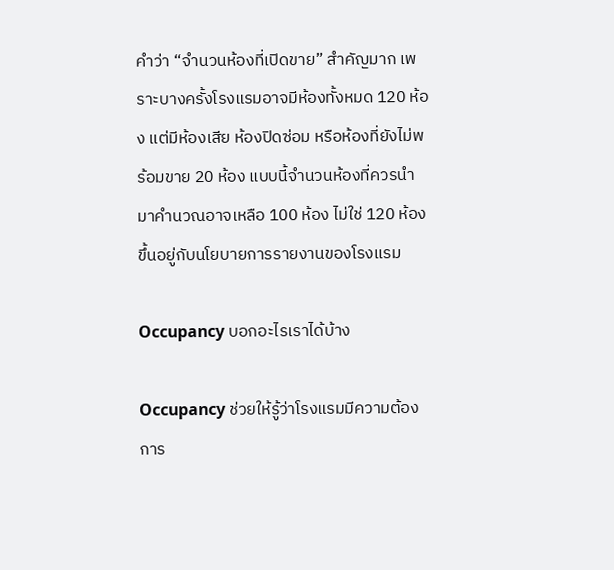คำว่า “จำนวนห้องที่เปิดขาย” สำคัญมาก เพราะบางครั้งโรงแรมอาจมีห้องทั้งหมด 120 ห้อง แต่มีห้องเสีย ห้องปิดซ่อม หรือห้องที่ยังไม่พร้อมขาย 20 ห้อง แบบนี้จำนวนห้องที่ควรนำมาคำนวณอาจเหลือ 100 ห้อง ไม่ใช่ 120 ห้อง ขึ้นอยู่กับนโยบายการรายงานของโรงแรม

Occupancy บอกอะไรเราได้บ้าง

Occupancy ช่วยให้รู้ว่าโรงแรมมีความต้องการ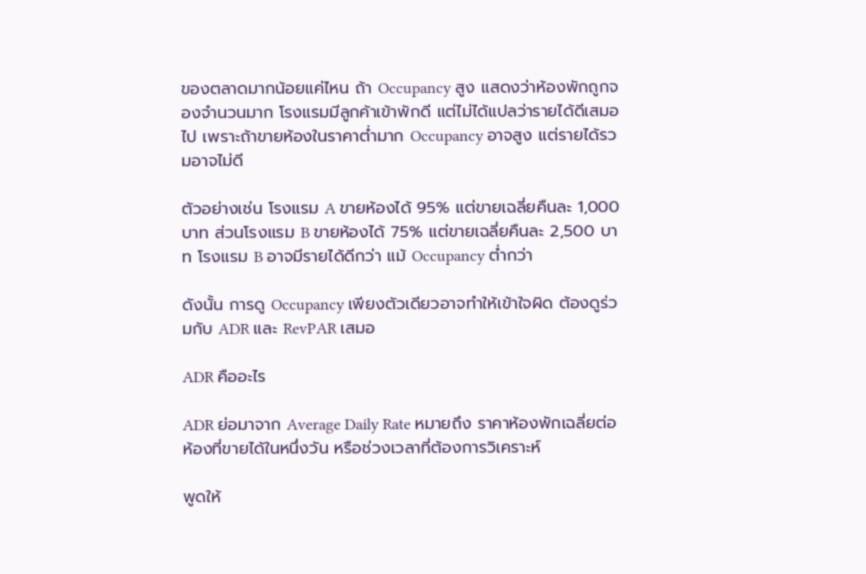ของตลาดมากน้อยแค่ไหน ถ้า Occupancy สูง แสดงว่าห้องพักถูกจองจำนวนมาก โรงแรมมีลูกค้าเข้าพักดี แต่ไม่ได้แปลว่ารายได้ดีเสมอไป เพราะถ้าขายห้องในราคาต่ำมาก Occupancy อาจสูง แต่รายได้รวมอาจไม่ดี

ตัวอย่างเช่น โรงแรม A ขายห้องได้ 95% แต่ขายเฉลี่ยคืนละ 1,000 บาท ส่วนโรงแรม B ขายห้องได้ 75% แต่ขายเฉลี่ยคืนละ 2,500 บาท โรงแรม B อาจมีรายได้ดีกว่า แม้ Occupancy ต่ำกว่า

ดังนั้น การดู Occupancy เพียงตัวเดียวอาจทำให้เข้าใจผิด ต้องดูร่วมกับ ADR และ RevPAR เสมอ

ADR คืออะไร

ADR ย่อมาจาก Average Daily Rate หมายถึง ราคาห้องพักเฉลี่ยต่อห้องที่ขายได้ในหนึ่งวัน หรือช่วงเวลาที่ต้องการวิเคราะห์

พูดให้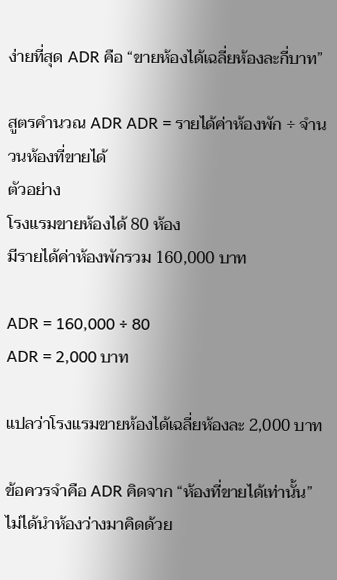ง่ายที่สุด ADR คือ “ขายห้องได้เฉลี่ยห้องละกี่บาท”

สูตรคำนวณ ADR ADR = รายได้ค่าห้องพัก ÷ จำนวนห้องที่ขายได้
ตัวอย่าง
โรงแรมขายห้องได้ 80 ห้อง
มีรายได้ค่าห้องพักรวม 160,000 บาท

ADR = 160,000 ÷ 80
ADR = 2,000 บาท

แปลว่าโรงแรมขายห้องได้เฉลี่ยห้องละ 2,000 บาท

ข้อควรจำคือ ADR คิดจาก “ห้องที่ขายได้เท่านั้น” ไม่ได้นำห้องว่างมาคิดด้วย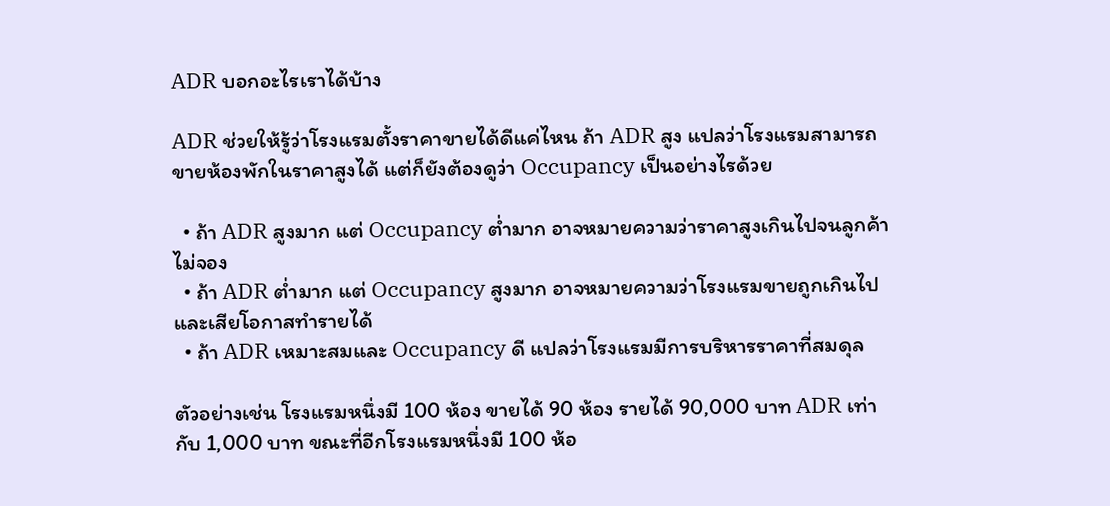ADR บอกอะไรเราได้บ้าง

ADR ช่วยให้รู้ว่าโรงแรมตั้งราคาขายได้ดีแค่ไหน ถ้า ADR สูง แปลว่าโรงแรมสามารถขายห้องพักในราคาสูงได้ แต่ก็ยังต้องดูว่า Occupancy เป็นอย่างไรด้วย

  • ถ้า ADR สูงมาก แต่ Occupancy ต่ำมาก อาจหมายความว่าราคาสูงเกินไปจนลูกค้าไม่จอง
  • ถ้า ADR ต่ำมาก แต่ Occupancy สูงมาก อาจหมายความว่าโรงแรมขายถูกเกินไปและเสียโอกาสทำรายได้
  • ถ้า ADR เหมาะสมและ Occupancy ดี แปลว่าโรงแรมมีการบริหารราคาที่สมดุล

ตัวอย่างเช่น โรงแรมหนึ่งมี 100 ห้อง ขายได้ 90 ห้อง รายได้ 90,000 บาท ADR เท่ากับ 1,000 บาท ขณะที่อีกโรงแรมหนึ่งมี 100 ห้อ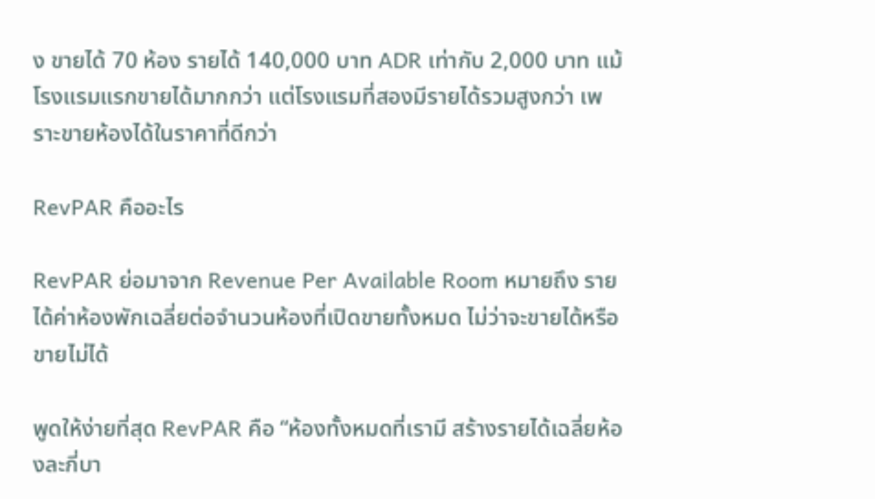ง ขายได้ 70 ห้อง รายได้ 140,000 บาท ADR เท่ากับ 2,000 บาท แม้โรงแรมแรกขายได้มากกว่า แต่โรงแรมที่สองมีรายได้รวมสูงกว่า เพราะขายห้องได้ในราคาที่ดีกว่า

RevPAR คืออะไร

RevPAR ย่อมาจาก Revenue Per Available Room หมายถึง รายได้ค่าห้องพักเฉลี่ยต่อจำนวนห้องที่เปิดขายทั้งหมด ไม่ว่าจะขายได้หรือขายไม่ได้

พูดให้ง่ายที่สุด RevPAR คือ “ห้องทั้งหมดที่เรามี สร้างรายได้เฉลี่ยห้องละกี่บา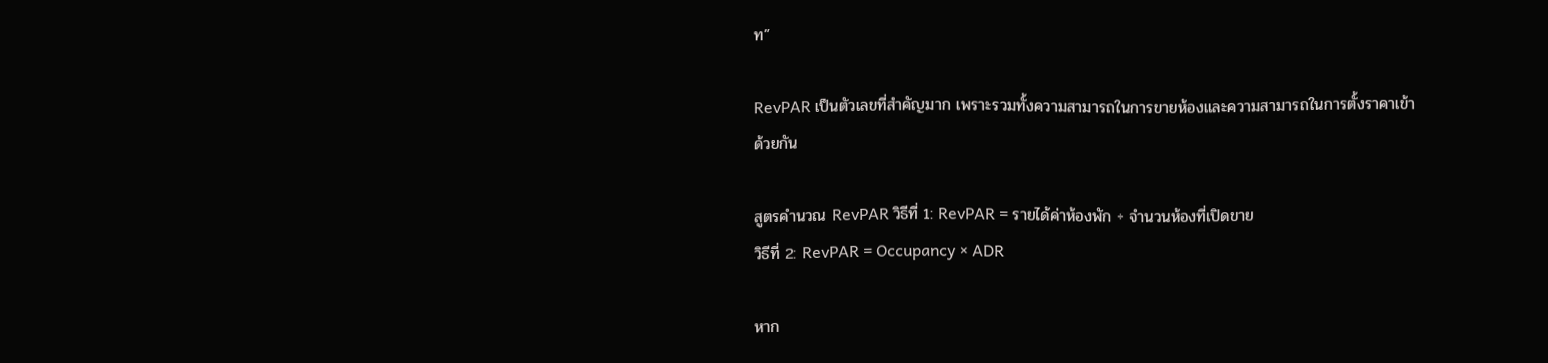ท”

RevPAR เป็นตัวเลขที่สำคัญมาก เพราะรวมทั้งความสามารถในการขายห้องและความสามารถในการตั้งราคาเข้าด้วยกัน

สูตรคำนวณ RevPAR วิธีที่ 1: RevPAR = รายได้ค่าห้องพัก ÷ จำนวนห้องที่เปิดขาย
วิธีที่ 2: RevPAR = Occupancy × ADR

หาก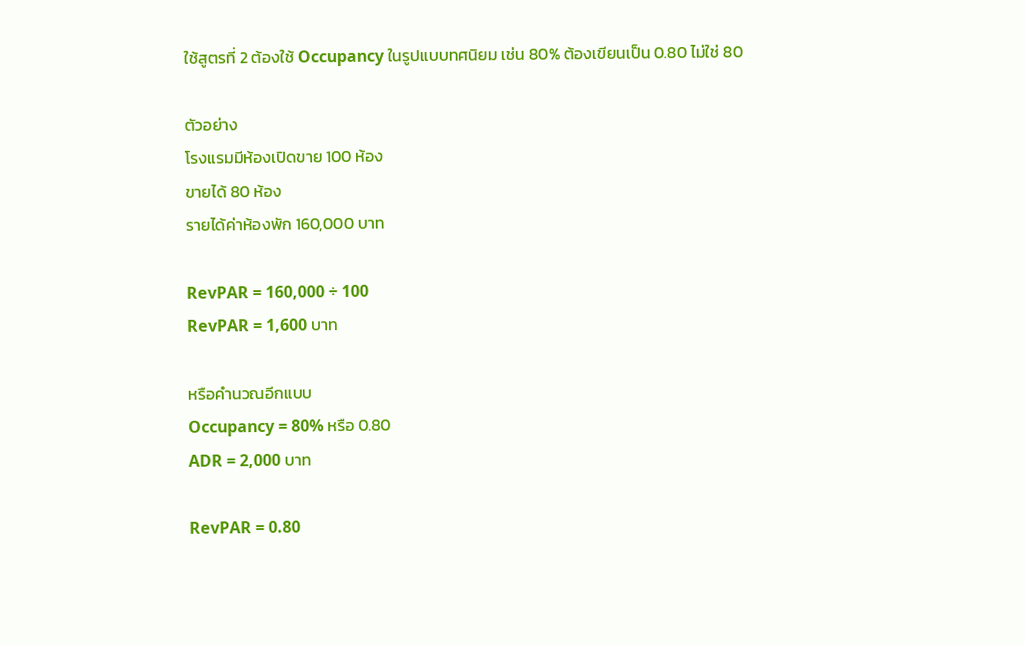ใช้สูตรที่ 2 ต้องใช้ Occupancy ในรูปแบบทศนิยม เช่น 80% ต้องเขียนเป็น 0.80 ไม่ใช่ 80

ตัวอย่าง
โรงแรมมีห้องเปิดขาย 100 ห้อง
ขายได้ 80 ห้อง
รายได้ค่าห้องพัก 160,000 บาท

RevPAR = 160,000 ÷ 100
RevPAR = 1,600 บาท

หรือคำนวณอีกแบบ
Occupancy = 80% หรือ 0.80
ADR = 2,000 บาท

RevPAR = 0.80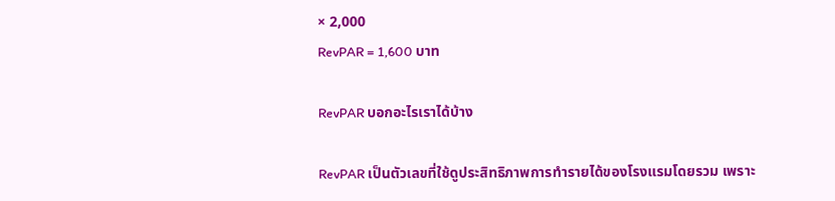× 2,000
RevPAR = 1,600 บาท

RevPAR บอกอะไรเราได้บ้าง

RevPAR เป็นตัวเลขที่ใช้ดูประสิทธิภาพการทำรายได้ของโรงแรมโดยรวม เพราะ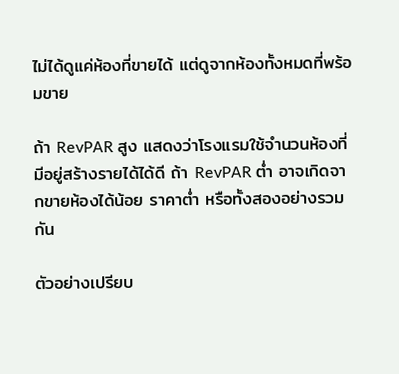ไม่ได้ดูแค่ห้องที่ขายได้ แต่ดูจากห้องทั้งหมดที่พร้อมขาย

ถ้า RevPAR สูง แสดงว่าโรงแรมใช้จำนวนห้องที่มีอยู่สร้างรายได้ได้ดี ถ้า RevPAR ต่ำ อาจเกิดจากขายห้องได้น้อย ราคาต่ำ หรือทั้งสองอย่างรวมกัน

ตัวอย่างเปรียบ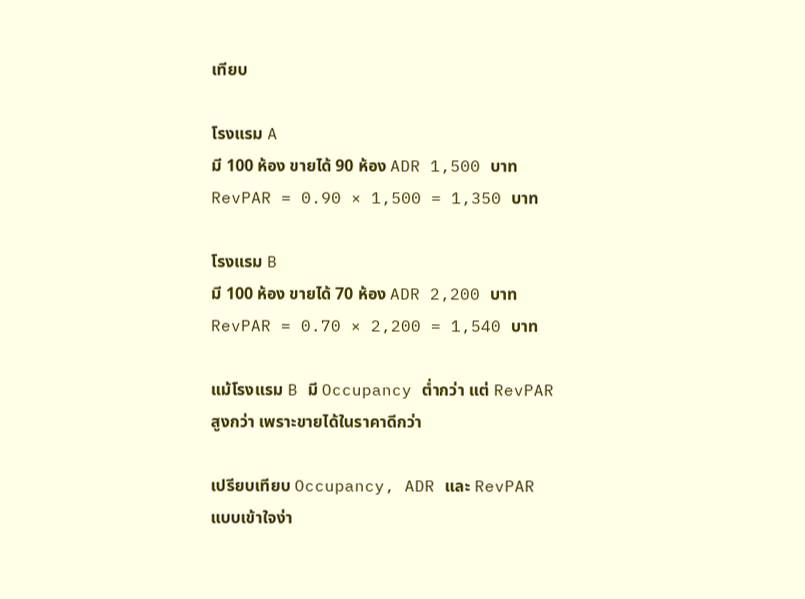เทียบ

โรงแรม A
มี 100 ห้อง ขายได้ 90 ห้อง ADR 1,500 บาท
RevPAR = 0.90 × 1,500 = 1,350 บาท

โรงแรม B
มี 100 ห้อง ขายได้ 70 ห้อง ADR 2,200 บาท
RevPAR = 0.70 × 2,200 = 1,540 บาท

แม้โรงแรม B มี Occupancy ต่ำกว่า แต่ RevPAR สูงกว่า เพราะขายได้ในราคาดีกว่า

เปรียบเทียบ Occupancy, ADR และ RevPAR แบบเข้าใจง่า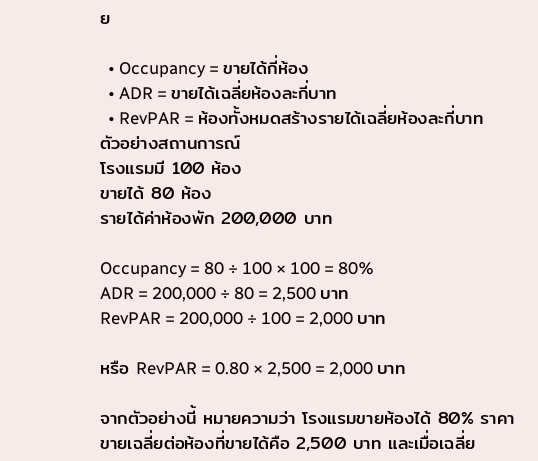ย

  • Occupancy = ขายได้กี่ห้อง
  • ADR = ขายได้เฉลี่ยห้องละกี่บาท
  • RevPAR = ห้องทั้งหมดสร้างรายได้เฉลี่ยห้องละกี่บาท
ตัวอย่างสถานการณ์
โรงแรมมี 100 ห้อง
ขายได้ 80 ห้อง
รายได้ค่าห้องพัก 200,000 บาท

Occupancy = 80 ÷ 100 × 100 = 80%
ADR = 200,000 ÷ 80 = 2,500 บาท
RevPAR = 200,000 ÷ 100 = 2,000 บาท

หรือ RevPAR = 0.80 × 2,500 = 2,000 บาท

จากตัวอย่างนี้ หมายความว่า โรงแรมขายห้องได้ 80% ราคาขายเฉลี่ยต่อห้องที่ขายได้คือ 2,500 บาท และเมื่อเฉลี่ย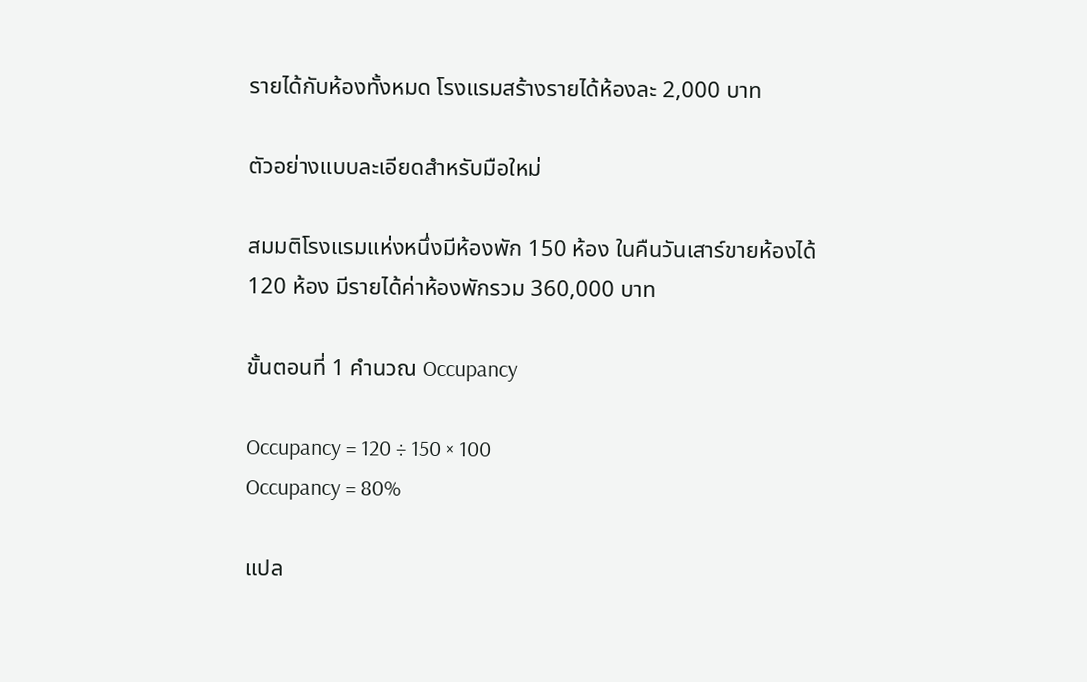รายได้กับห้องทั้งหมด โรงแรมสร้างรายได้ห้องละ 2,000 บาท

ตัวอย่างแบบละเอียดสำหรับมือใหม่

สมมติโรงแรมแห่งหนึ่งมีห้องพัก 150 ห้อง ในคืนวันเสาร์ขายห้องได้ 120 ห้อง มีรายได้ค่าห้องพักรวม 360,000 บาท

ขั้นตอนที่ 1 คำนวณ Occupancy

Occupancy = 120 ÷ 150 × 100
Occupancy = 80%

แปล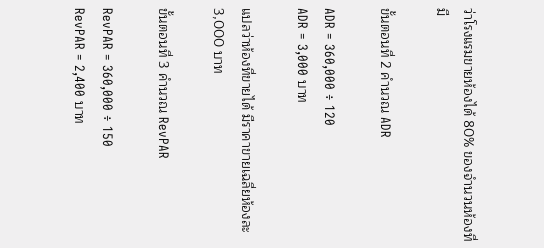ว่าโรงแรมขายห้องได้ 80% ของจำนวนห้องที่มี

ขั้นตอนที่ 2 คำนวณ ADR

ADR = 360,000 ÷ 120
ADR = 3,000 บาท

แปลว่าห้องที่ขายได้ มีราคาขายเฉลี่ยห้องละ 3,000 บาท

ขั้นตอนที่ 3 คำนวณ RevPAR

RevPAR = 360,000 ÷ 150
RevPAR = 2,400 บาท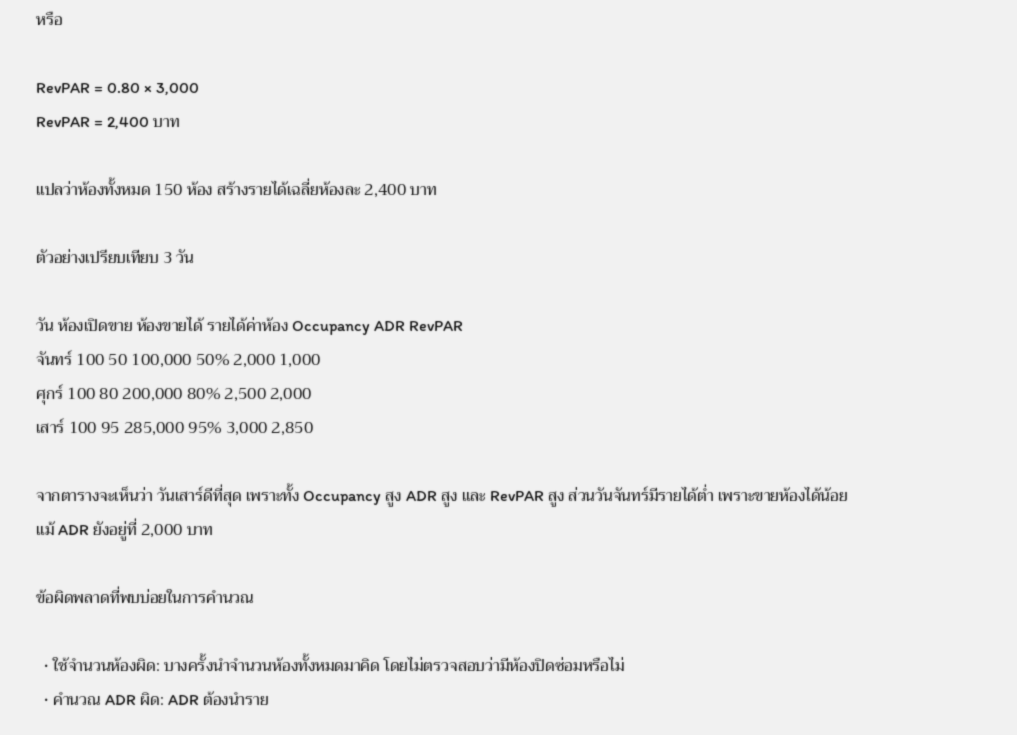หรือ

RevPAR = 0.80 × 3,000
RevPAR = 2,400 บาท

แปลว่าห้องทั้งหมด 150 ห้อง สร้างรายได้เฉลี่ยห้องละ 2,400 บาท

ตัวอย่างเปรียบเทียบ 3 วัน

วัน ห้องเปิดขาย ห้องขายได้ รายได้ค่าห้อง Occupancy ADR RevPAR
จันทร์ 100 50 100,000 50% 2,000 1,000
ศุกร์ 100 80 200,000 80% 2,500 2,000
เสาร์ 100 95 285,000 95% 3,000 2,850

จากตารางจะเห็นว่า วันเสาร์ดีที่สุด เพราะทั้ง Occupancy สูง ADR สูง และ RevPAR สูง ส่วนวันจันทร์มีรายได้ต่ำ เพราะขายห้องได้น้อย แม้ ADR ยังอยู่ที่ 2,000 บาท

ข้อผิดพลาดที่พบบ่อยในการคำนวณ

  • ใช้จำนวนห้องผิด: บางครั้งนำจำนวนห้องทั้งหมดมาคิด โดยไม่ตรวจสอบว่ามีห้องปิดซ่อมหรือไม่
  • คำนวณ ADR ผิด: ADR ต้องนำราย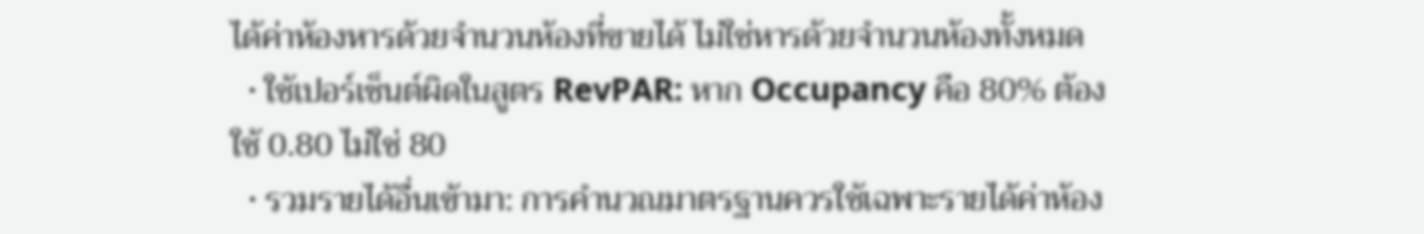ได้ค่าห้องหารด้วยจำนวนห้องที่ขายได้ ไม่ใช่หารด้วยจำนวนห้องทั้งหมด
  • ใช้เปอร์เซ็นต์ผิดในสูตร RevPAR: หาก Occupancy คือ 80% ต้องใช้ 0.80 ไม่ใช่ 80
  • รวมรายได้อื่นเข้ามา: การคำนวณมาตรฐานควรใช้เฉพาะรายได้ค่าห้อง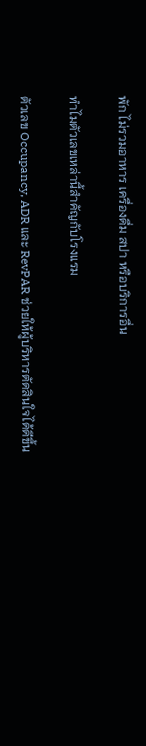พัก ไม่รวมอาหาร เครื่องดื่ม สปา หรือบริการอื่น

ทำไมตัวเลขเหล่านี้สำคัญกับโรงแรม

ตัวเลข Occupancy, ADR และ RevPAR ช่วยให้ผู้บริหารตัดสินใจได้ดีขึ้น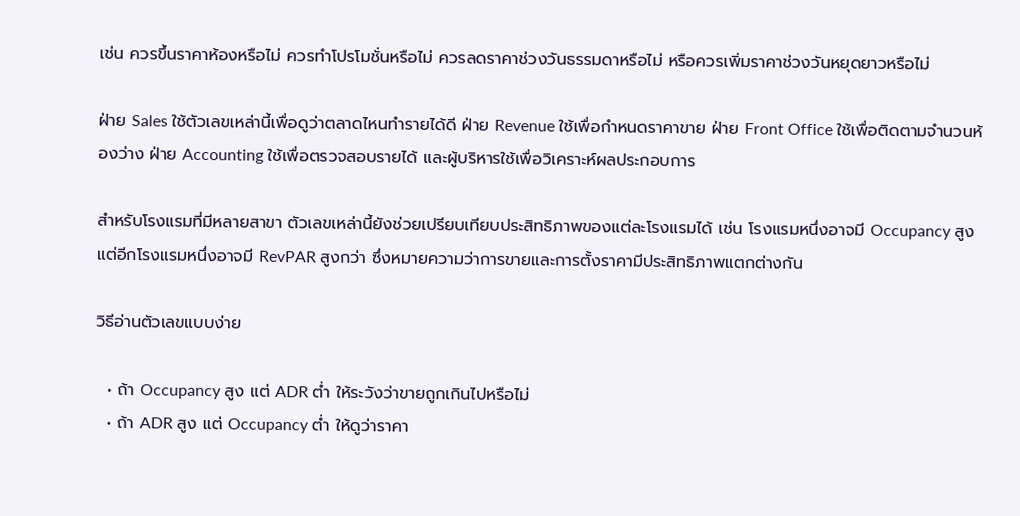เช่น ควรขึ้นราคาห้องหรือไม่ ควรทำโปรโมชั่นหรือไม่ ควรลดราคาช่วงวันธรรมดาหรือไม่ หรือควรเพิ่มราคาช่วงวันหยุดยาวหรือไม่

ฝ่าย Sales ใช้ตัวเลขเหล่านี้เพื่อดูว่าตลาดไหนทำรายได้ดี ฝ่าย Revenue ใช้เพื่อกำหนดราคาขาย ฝ่าย Front Office ใช้เพื่อติดตามจำนวนห้องว่าง ฝ่าย Accounting ใช้เพื่อตรวจสอบรายได้ และผู้บริหารใช้เพื่อวิเคราะห์ผลประกอบการ

สำหรับโรงแรมที่มีหลายสาขา ตัวเลขเหล่านี้ยังช่วยเปรียบเทียบประสิทธิภาพของแต่ละโรงแรมได้ เช่น โรงแรมหนึ่งอาจมี Occupancy สูง แต่อีกโรงแรมหนึ่งอาจมี RevPAR สูงกว่า ซึ่งหมายความว่าการขายและการตั้งราคามีประสิทธิภาพแตกต่างกัน

วิธีอ่านตัวเลขแบบง่าย

  • ถ้า Occupancy สูง แต่ ADR ต่ำ ให้ระวังว่าขายถูกเกินไปหรือไม่
  • ถ้า ADR สูง แต่ Occupancy ต่ำ ให้ดูว่าราคา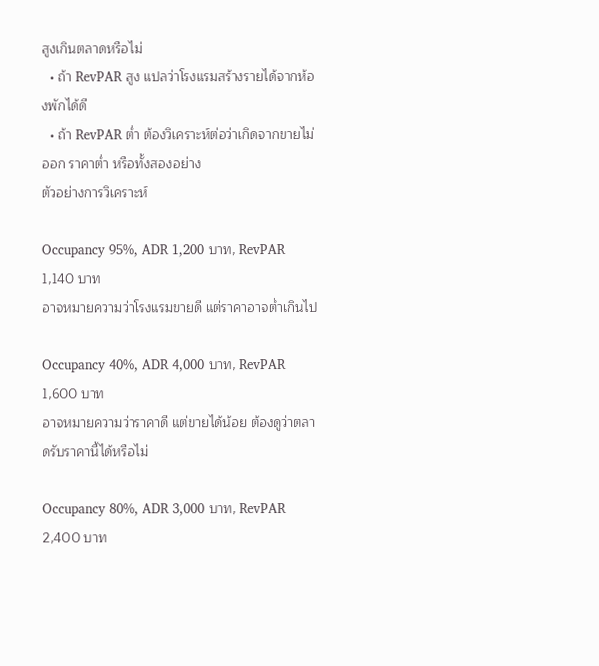สูงเกินตลาดหรือไม่
  • ถ้า RevPAR สูง แปลว่าโรงแรมสร้างรายได้จากห้องพักได้ดี
  • ถ้า RevPAR ต่ำ ต้องวิเคราะห์ต่อว่าเกิดจากขายไม่ออก ราคาต่ำ หรือทั้งสองอย่าง
ตัวอย่างการวิเคราะห์

Occupancy 95%, ADR 1,200 บาท, RevPAR 1,140 บาท
อาจหมายความว่าโรงแรมขายดี แต่ราคาอาจต่ำเกินไป

Occupancy 40%, ADR 4,000 บาท, RevPAR 1,600 บาท
อาจหมายความว่าราคาดี แต่ขายได้น้อย ต้องดูว่าตลาดรับราคานี้ได้หรือไม่

Occupancy 80%, ADR 3,000 บาท, RevPAR 2,400 บาท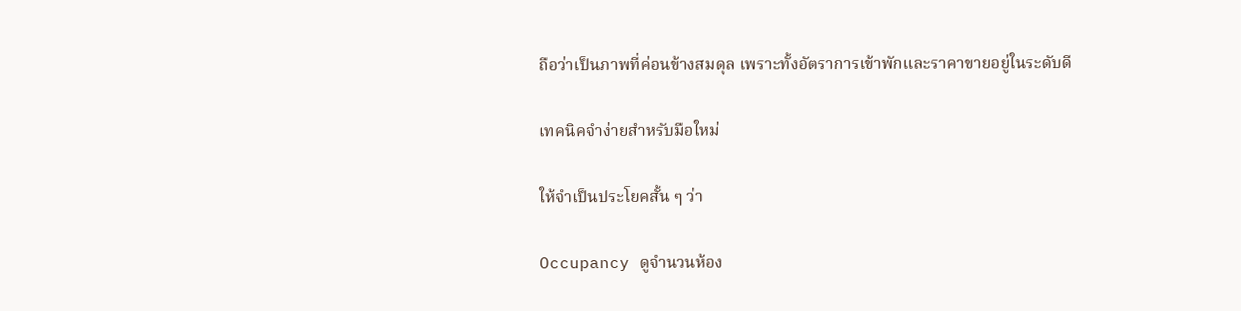ถือว่าเป็นภาพที่ค่อนข้างสมดุล เพราะทั้งอัตราการเข้าพักและราคาขายอยู่ในระดับดี

เทคนิคจำง่ายสำหรับมือใหม่

ให้จำเป็นประโยคสั้น ๆ ว่า

Occupancy ดูจำนวนห้อง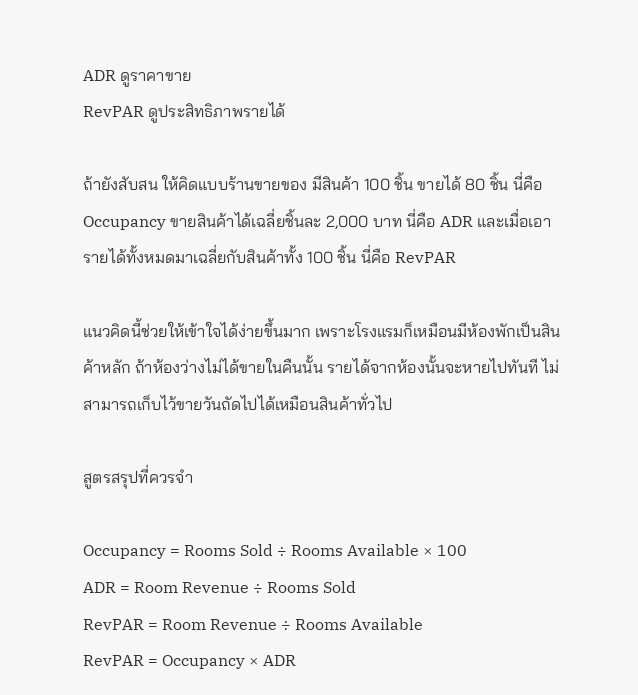ADR ดูราคาขาย
RevPAR ดูประสิทธิภาพรายได้

ถ้ายังสับสน ให้คิดแบบร้านขายของ มีสินค้า 100 ชิ้น ขายได้ 80 ชิ้น นี่คือ Occupancy ขายสินค้าได้เฉลี่ยชิ้นละ 2,000 บาท นี่คือ ADR และเมื่อเอารายได้ทั้งหมดมาเฉลี่ยกับสินค้าทั้ง 100 ชิ้น นี่คือ RevPAR

แนวคิดนี้ช่วยให้เข้าใจได้ง่ายขึ้นมาก เพราะโรงแรมก็เหมือนมีห้องพักเป็นสินค้าหลัก ถ้าห้องว่างไม่ได้ขายในคืนนั้น รายได้จากห้องนั้นจะหายไปทันที ไม่สามารถเก็บไว้ขายวันถัดไปได้เหมือนสินค้าทั่วไป

สูตรสรุปที่ควรจำ

Occupancy = Rooms Sold ÷ Rooms Available × 100
ADR = Room Revenue ÷ Rooms Sold
RevPAR = Room Revenue ÷ Rooms Available
RevPAR = Occupancy × ADR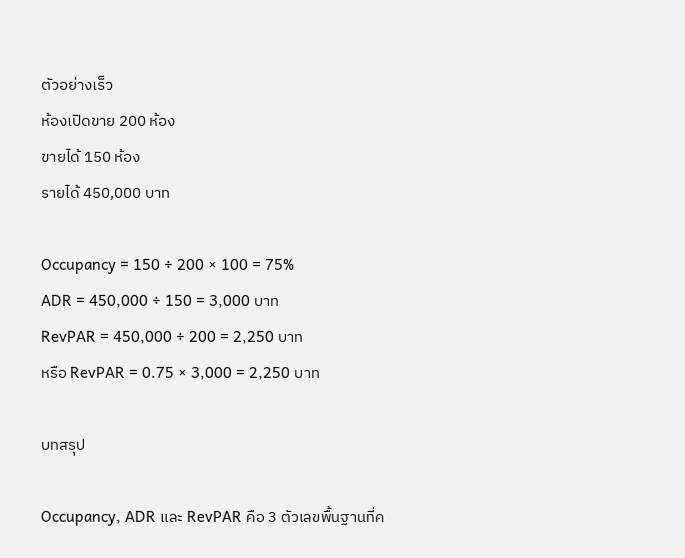ตัวอย่างเร็ว
ห้องเปิดขาย 200 ห้อง
ขายได้ 150 ห้อง
รายได้ 450,000 บาท

Occupancy = 150 ÷ 200 × 100 = 75%
ADR = 450,000 ÷ 150 = 3,000 บาท
RevPAR = 450,000 ÷ 200 = 2,250 บาท
หรือ RevPAR = 0.75 × 3,000 = 2,250 บาท

บทสรุป

Occupancy, ADR และ RevPAR คือ 3 ตัวเลขพื้นฐานที่ค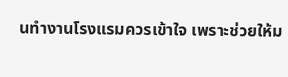นทำงานโรงแรมควรเข้าใจ เพราะช่วยให้ม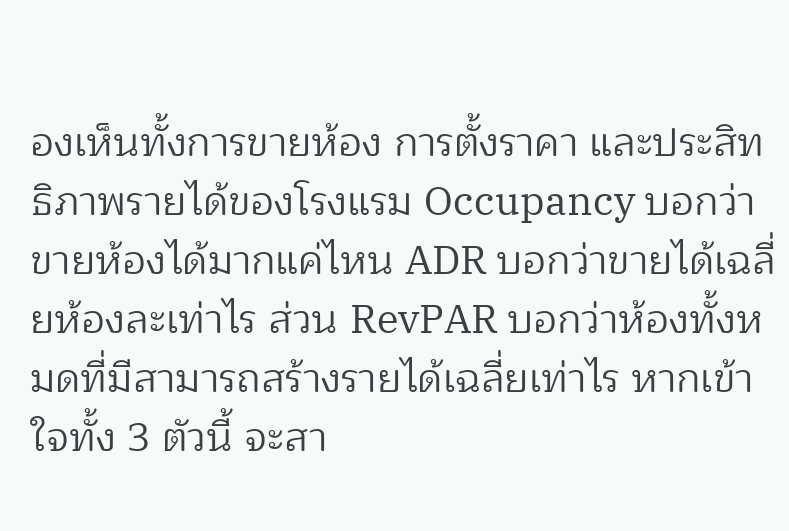องเห็นทั้งการขายห้อง การตั้งราคา และประสิทธิภาพรายได้ของโรงแรม Occupancy บอกว่าขายห้องได้มากแค่ไหน ADR บอกว่าขายได้เฉลี่ยห้องละเท่าไร ส่วน RevPAR บอกว่าห้องทั้งหมดที่มีสามารถสร้างรายได้เฉลี่ยเท่าไร หากเข้าใจทั้ง 3 ตัวนี้ จะสา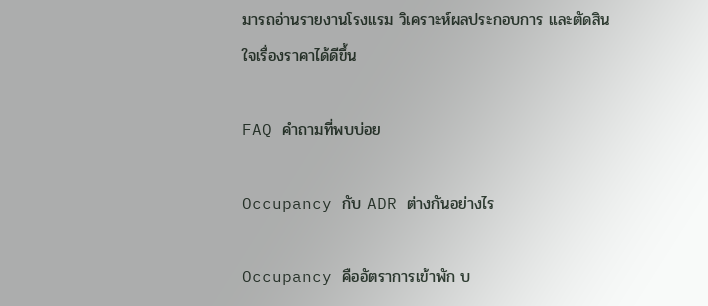มารถอ่านรายงานโรงแรม วิเคราะห์ผลประกอบการ และตัดสินใจเรื่องราคาได้ดีขึ้น

FAQ คำถามที่พบบ่อย

Occupancy กับ ADR ต่างกันอย่างไร

Occupancy คืออัตราการเข้าพัก บ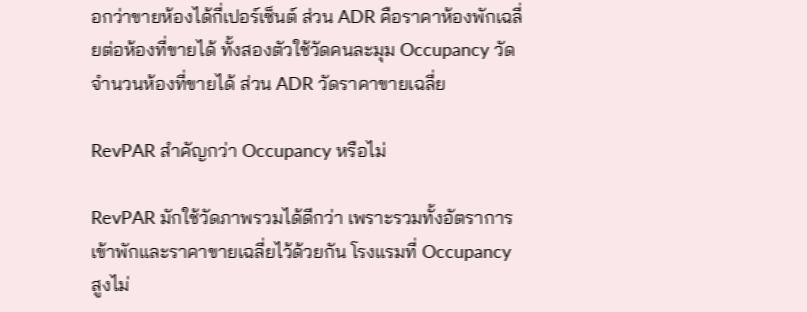อกว่าขายห้องได้กี่เปอร์เซ็นต์ ส่วน ADR คือราคาห้องพักเฉลี่ยต่อห้องที่ขายได้ ทั้งสองตัวใช้วัดคนละมุม Occupancy วัดจำนวนห้องที่ขายได้ ส่วน ADR วัดราคาขายเฉลี่ย

RevPAR สำคัญกว่า Occupancy หรือไม่

RevPAR มักใช้วัดภาพรวมได้ดีกว่า เพราะรวมทั้งอัตราการเข้าพักและราคาขายเฉลี่ยไว้ด้วยกัน โรงแรมที่ Occupancy สูงไม่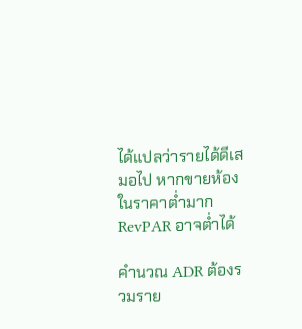ได้แปลว่ารายได้ดีเสมอไป หากขายห้องในราคาต่ำมาก RevPAR อาจต่ำได้

คำนวณ ADR ต้องรวมราย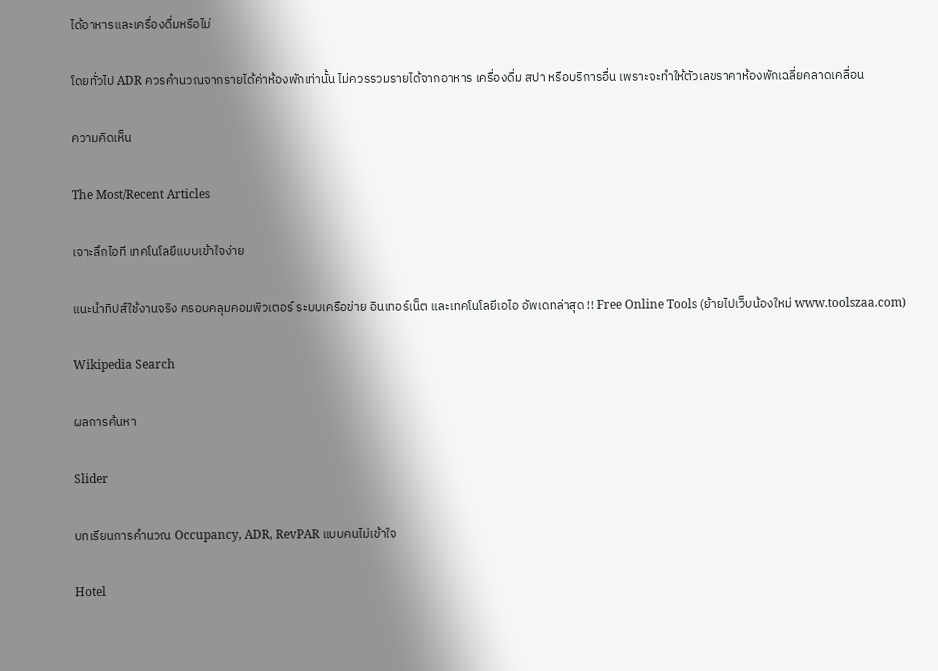ได้อาหารและเครื่องดื่มหรือไม่

โดยทั่วไป ADR ควรคำนวณจากรายได้ค่าห้องพักเท่านั้น ไม่ควรรวมรายได้จากอาหาร เครื่องดื่ม สปา หรือบริการอื่น เพราะจะทำให้ตัวเลขราคาห้องพักเฉลี่ยคลาดเคลื่อน

ความคิดเห็น

The Most/Recent Articles

เจาะลึกไอที เทคโนโลยีแบบเข้าใจง่าย

แนะนำทิปส์ใช้งานจริง ครอบคลุมคอมพิวเตอร์ ระบบเครือข่าย อินเทอร์เน็ต และเทคโนโลยีเอไอ อัพเดทล่าสุด !! Free Online Tools (ย้ายไปเว็บน้องใหม่ www.toolszaa.com)

Wikipedia Search

ผลการค้นหา

Slider

บทเรียนการคำนวณ Occupancy, ADR, RevPAR แบบคนไม่เข้าใจ

Hotel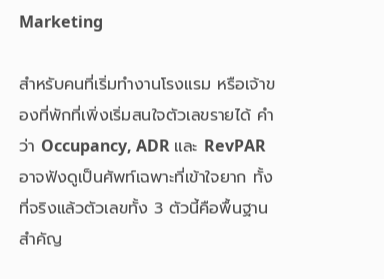Marketing

สำหรับคนที่เริ่มทำงานโรงแรม หรือเจ้าของที่พักที่เพิ่งเริ่มสนใจตัวเลขรายได้ คำว่า Occupancy, ADR และ RevPAR อาจฟังดูเป็นศัพท์เฉพาะที่เข้าใจยาก ทั้งที่จริงแล้วตัวเลขทั้ง 3 ตัวนี้คือพื้นฐานสำคัญ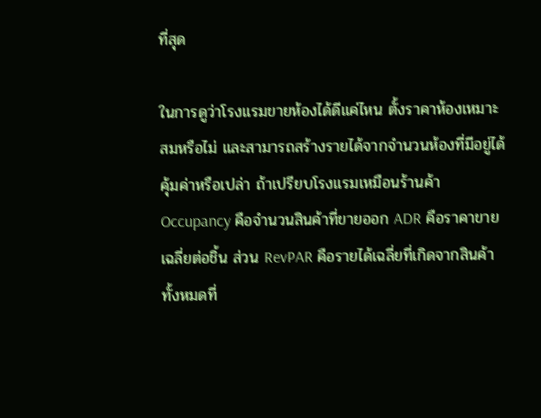ที่สุด

ในการดูว่าโรงแรมขายห้องได้ดีแค่ไหน ตั้งราคาห้องเหมาะสมหรือไม่ และสามารถสร้างรายได้จากจำนวนห้องที่มีอยู่ได้คุ้มค่าหรือเปล่า ถ้าเปรียบโรงแรมเหมือนร้านค้า Occupancy คือจำนวนสินค้าที่ขายออก ADR คือราคาขายเฉลี่ยต่อชิ้น ส่วน RevPAR คือรายได้เฉลี่ยที่เกิดจากสินค้าทั้งหมดที่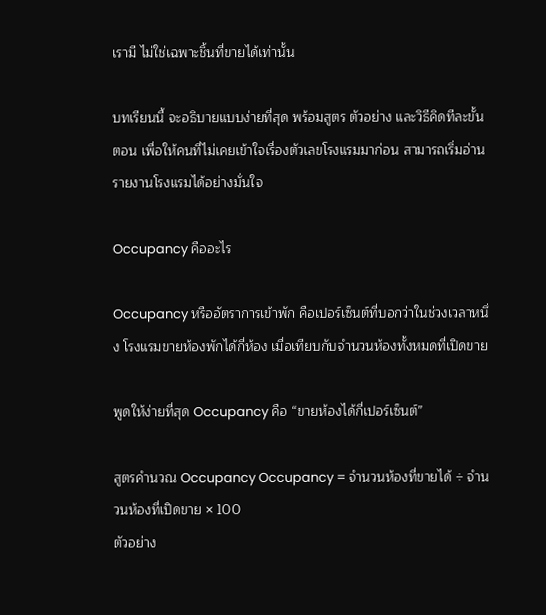เรามี ไม่ใช่เฉพาะชิ้นที่ขายได้เท่านั้น

บทเรียนนี้ จะอธิบายแบบง่ายที่สุด พร้อมสูตร ตัวอย่าง และวิธีคิดทีละขั้นตอน เพื่อให้คนที่ไม่เคยเข้าใจเรื่องตัวเลขโรงแรมมาก่อน สามารถเริ่มอ่านรายงานโรงแรมได้อย่างมั่นใจ

Occupancy คืออะไร

Occupancy หรืออัตราการเข้าพัก คือเปอร์เซ็นต์ที่บอกว่าในช่วงเวลาหนึ่ง โรงแรมขายห้องพักได้กี่ห้อง เมื่อเทียบกับจำนวนห้องทั้งหมดที่เปิดขาย

พูดให้ง่ายที่สุด Occupancy คือ “ขายห้องได้กี่เปอร์เซ็นต์”

สูตรคำนวณ Occupancy Occupancy = จำนวนห้องที่ขายได้ ÷ จำนวนห้องที่เปิดขาย × 100
ตัวอย่าง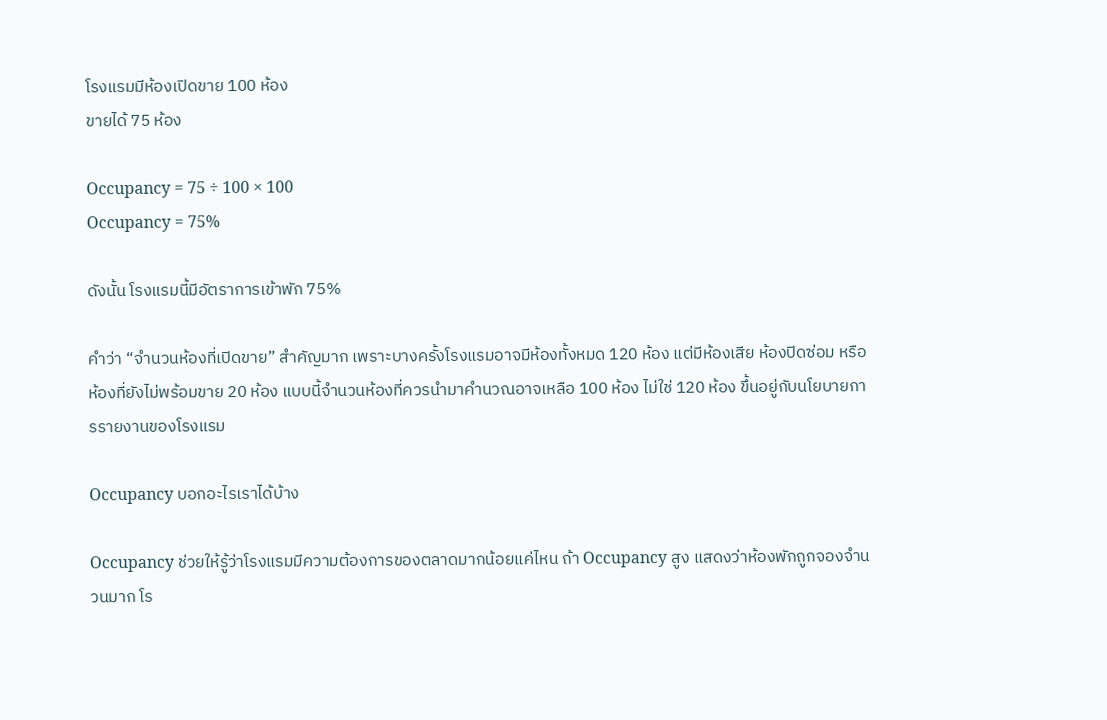โรงแรมมีห้องเปิดขาย 100 ห้อง
ขายได้ 75 ห้อง

Occupancy = 75 ÷ 100 × 100
Occupancy = 75%

ดังนั้น โรงแรมนี้มีอัตราการเข้าพัก 75%

คำว่า “จำนวนห้องที่เปิดขาย” สำคัญมาก เพราะบางครั้งโรงแรมอาจมีห้องทั้งหมด 120 ห้อง แต่มีห้องเสีย ห้องปิดซ่อม หรือห้องที่ยังไม่พร้อมขาย 20 ห้อง แบบนี้จำนวนห้องที่ควรนำมาคำนวณอาจเหลือ 100 ห้อง ไม่ใช่ 120 ห้อง ขึ้นอยู่กับนโยบายการรายงานของโรงแรม

Occupancy บอกอะไรเราได้บ้าง

Occupancy ช่วยให้รู้ว่าโรงแรมมีความต้องการของตลาดมากน้อยแค่ไหน ถ้า Occupancy สูง แสดงว่าห้องพักถูกจองจำนวนมาก โร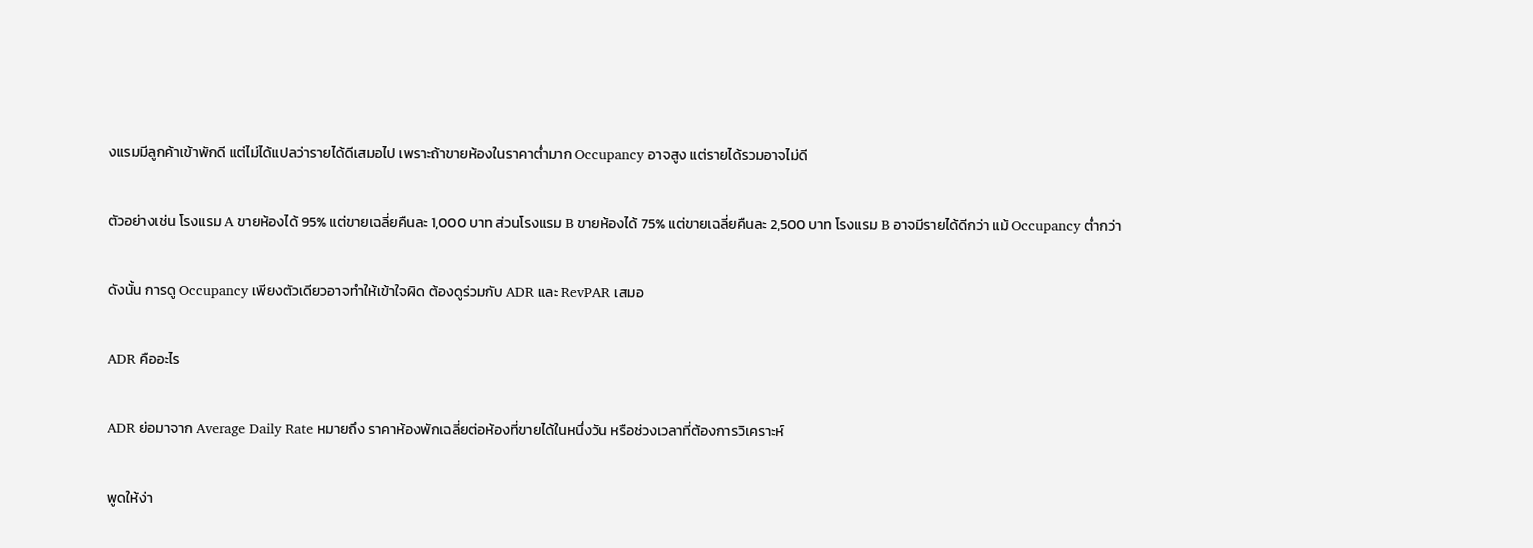งแรมมีลูกค้าเข้าพักดี แต่ไม่ได้แปลว่ารายได้ดีเสมอไป เพราะถ้าขายห้องในราคาต่ำมาก Occupancy อาจสูง แต่รายได้รวมอาจไม่ดี

ตัวอย่างเช่น โรงแรม A ขายห้องได้ 95% แต่ขายเฉลี่ยคืนละ 1,000 บาท ส่วนโรงแรม B ขายห้องได้ 75% แต่ขายเฉลี่ยคืนละ 2,500 บาท โรงแรม B อาจมีรายได้ดีกว่า แม้ Occupancy ต่ำกว่า

ดังนั้น การดู Occupancy เพียงตัวเดียวอาจทำให้เข้าใจผิด ต้องดูร่วมกับ ADR และ RevPAR เสมอ

ADR คืออะไร

ADR ย่อมาจาก Average Daily Rate หมายถึง ราคาห้องพักเฉลี่ยต่อห้องที่ขายได้ในหนึ่งวัน หรือช่วงเวลาที่ต้องการวิเคราะห์

พูดให้ง่า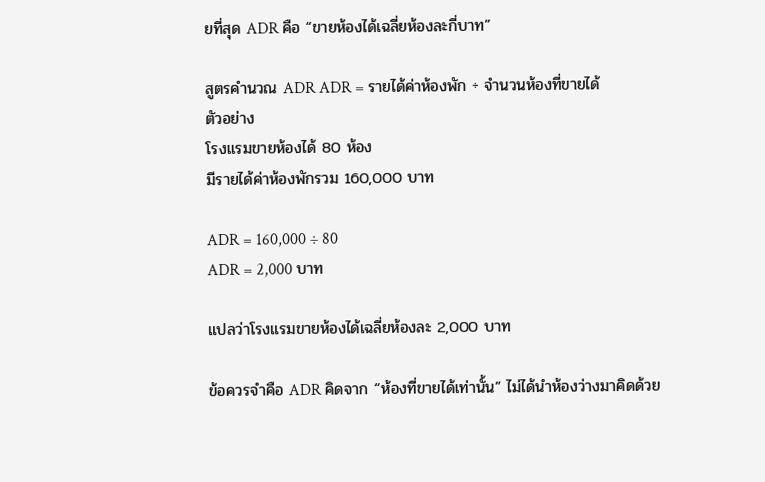ยที่สุด ADR คือ “ขายห้องได้เฉลี่ยห้องละกี่บาท”

สูตรคำนวณ ADR ADR = รายได้ค่าห้องพัก ÷ จำนวนห้องที่ขายได้
ตัวอย่าง
โรงแรมขายห้องได้ 80 ห้อง
มีรายได้ค่าห้องพักรวม 160,000 บาท

ADR = 160,000 ÷ 80
ADR = 2,000 บาท

แปลว่าโรงแรมขายห้องได้เฉลี่ยห้องละ 2,000 บาท

ข้อควรจำคือ ADR คิดจาก “ห้องที่ขายได้เท่านั้น” ไม่ได้นำห้องว่างมาคิดด้วย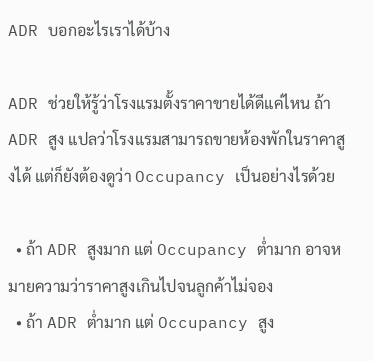ADR บอกอะไรเราได้บ้าง

ADR ช่วยให้รู้ว่าโรงแรมตั้งราคาขายได้ดีแค่ไหน ถ้า ADR สูง แปลว่าโรงแรมสามารถขายห้องพักในราคาสูงได้ แต่ก็ยังต้องดูว่า Occupancy เป็นอย่างไรด้วย

  • ถ้า ADR สูงมาก แต่ Occupancy ต่ำมาก อาจหมายความว่าราคาสูงเกินไปจนลูกค้าไม่จอง
  • ถ้า ADR ต่ำมาก แต่ Occupancy สูง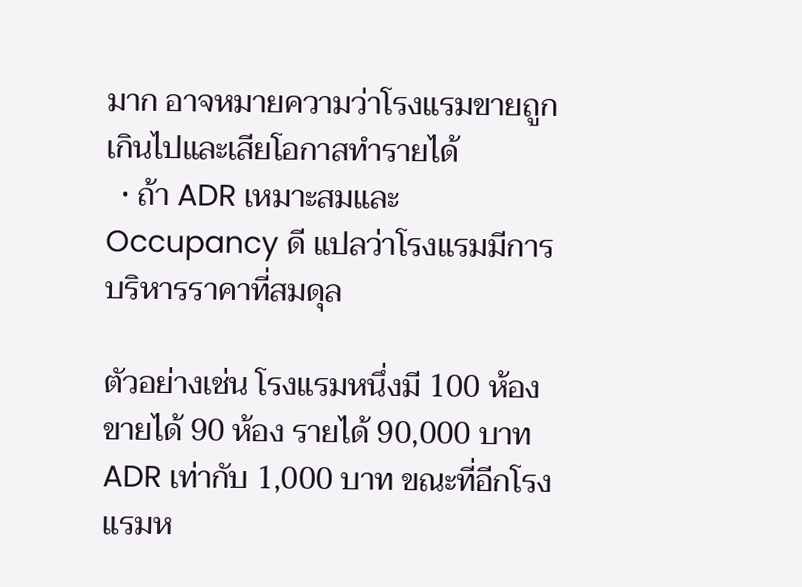มาก อาจหมายความว่าโรงแรมขายถูกเกินไปและเสียโอกาสทำรายได้
  • ถ้า ADR เหมาะสมและ Occupancy ดี แปลว่าโรงแรมมีการบริหารราคาที่สมดุล

ตัวอย่างเช่น โรงแรมหนึ่งมี 100 ห้อง ขายได้ 90 ห้อง รายได้ 90,000 บาท ADR เท่ากับ 1,000 บาท ขณะที่อีกโรงแรมห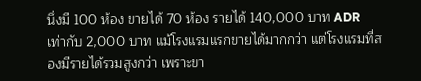นึ่งมี 100 ห้อง ขายได้ 70 ห้อง รายได้ 140,000 บาท ADR เท่ากับ 2,000 บาท แม้โรงแรมแรกขายได้มากกว่า แต่โรงแรมที่สองมีรายได้รวมสูงกว่า เพราะขา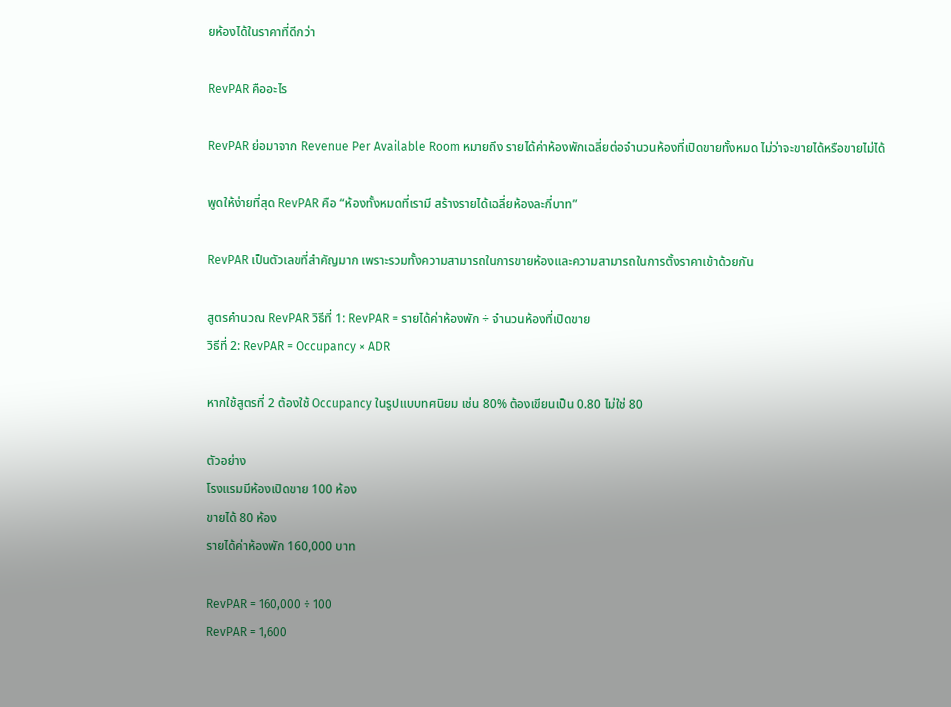ยห้องได้ในราคาที่ดีกว่า

RevPAR คืออะไร

RevPAR ย่อมาจาก Revenue Per Available Room หมายถึง รายได้ค่าห้องพักเฉลี่ยต่อจำนวนห้องที่เปิดขายทั้งหมด ไม่ว่าจะขายได้หรือขายไม่ได้

พูดให้ง่ายที่สุด RevPAR คือ “ห้องทั้งหมดที่เรามี สร้างรายได้เฉลี่ยห้องละกี่บาท”

RevPAR เป็นตัวเลขที่สำคัญมาก เพราะรวมทั้งความสามารถในการขายห้องและความสามารถในการตั้งราคาเข้าด้วยกัน

สูตรคำนวณ RevPAR วิธีที่ 1: RevPAR = รายได้ค่าห้องพัก ÷ จำนวนห้องที่เปิดขาย
วิธีที่ 2: RevPAR = Occupancy × ADR

หากใช้สูตรที่ 2 ต้องใช้ Occupancy ในรูปแบบทศนิยม เช่น 80% ต้องเขียนเป็น 0.80 ไม่ใช่ 80

ตัวอย่าง
โรงแรมมีห้องเปิดขาย 100 ห้อง
ขายได้ 80 ห้อง
รายได้ค่าห้องพัก 160,000 บาท

RevPAR = 160,000 ÷ 100
RevPAR = 1,600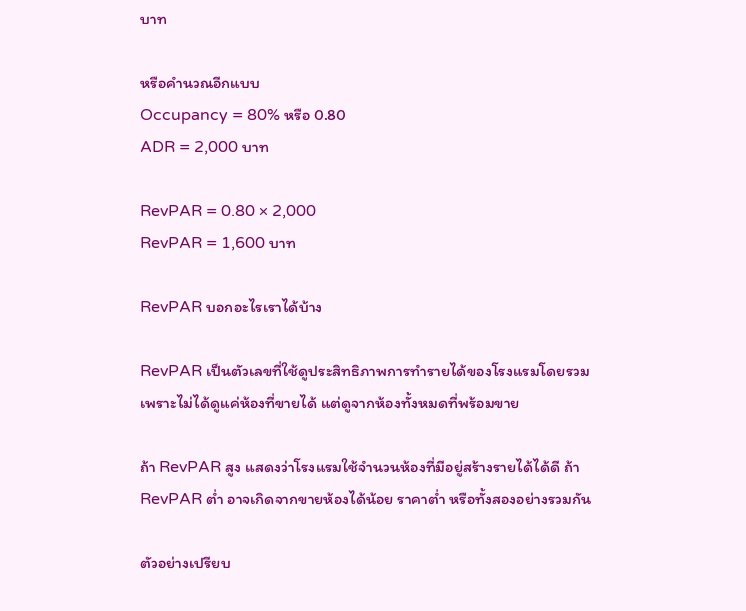บาท

หรือคำนวณอีกแบบ
Occupancy = 80% หรือ 0.80
ADR = 2,000 บาท

RevPAR = 0.80 × 2,000
RevPAR = 1,600 บาท

RevPAR บอกอะไรเราได้บ้าง

RevPAR เป็นตัวเลขที่ใช้ดูประสิทธิภาพการทำรายได้ของโรงแรมโดยรวม เพราะไม่ได้ดูแค่ห้องที่ขายได้ แต่ดูจากห้องทั้งหมดที่พร้อมขาย

ถ้า RevPAR สูง แสดงว่าโรงแรมใช้จำนวนห้องที่มีอยู่สร้างรายได้ได้ดี ถ้า RevPAR ต่ำ อาจเกิดจากขายห้องได้น้อย ราคาต่ำ หรือทั้งสองอย่างรวมกัน

ตัวอย่างเปรียบ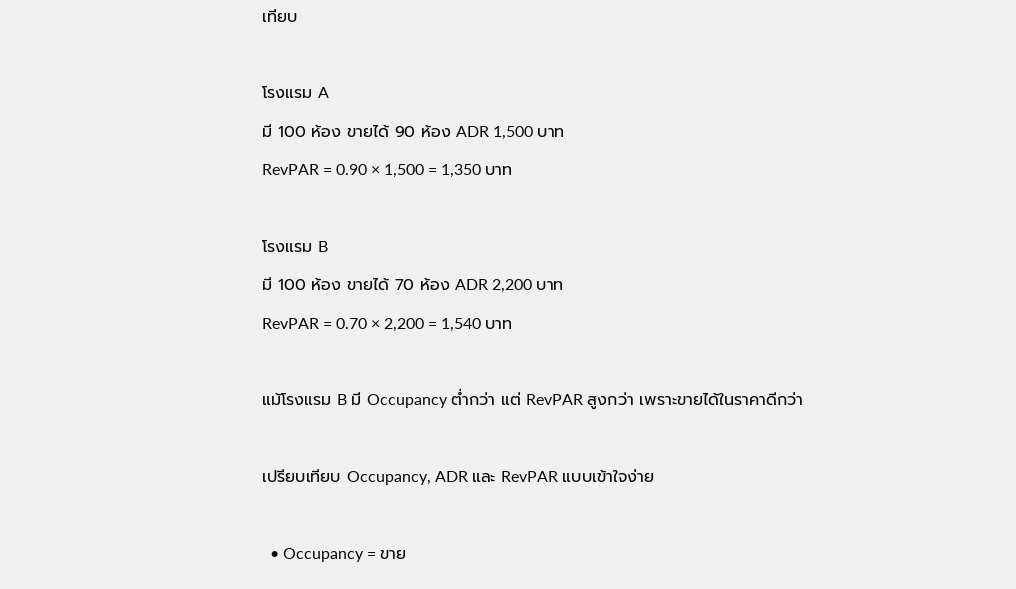เทียบ

โรงแรม A
มี 100 ห้อง ขายได้ 90 ห้อง ADR 1,500 บาท
RevPAR = 0.90 × 1,500 = 1,350 บาท

โรงแรม B
มี 100 ห้อง ขายได้ 70 ห้อง ADR 2,200 บาท
RevPAR = 0.70 × 2,200 = 1,540 บาท

แม้โรงแรม B มี Occupancy ต่ำกว่า แต่ RevPAR สูงกว่า เพราะขายได้ในราคาดีกว่า

เปรียบเทียบ Occupancy, ADR และ RevPAR แบบเข้าใจง่าย

  • Occupancy = ขาย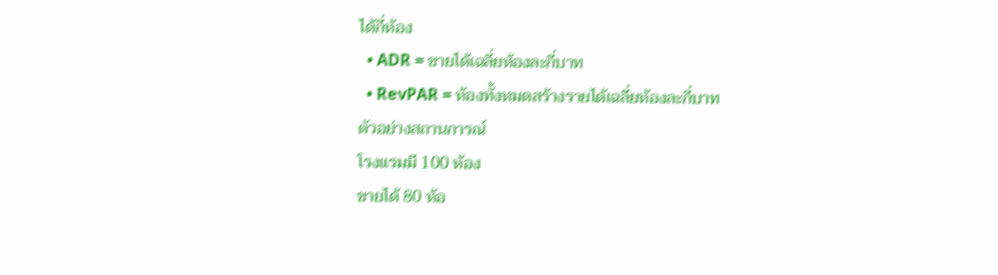ได้กี่ห้อง
  • ADR = ขายได้เฉลี่ยห้องละกี่บาท
  • RevPAR = ห้องทั้งหมดสร้างรายได้เฉลี่ยห้องละกี่บาท
ตัวอย่างสถานการณ์
โรงแรมมี 100 ห้อง
ขายได้ 80 ห้อ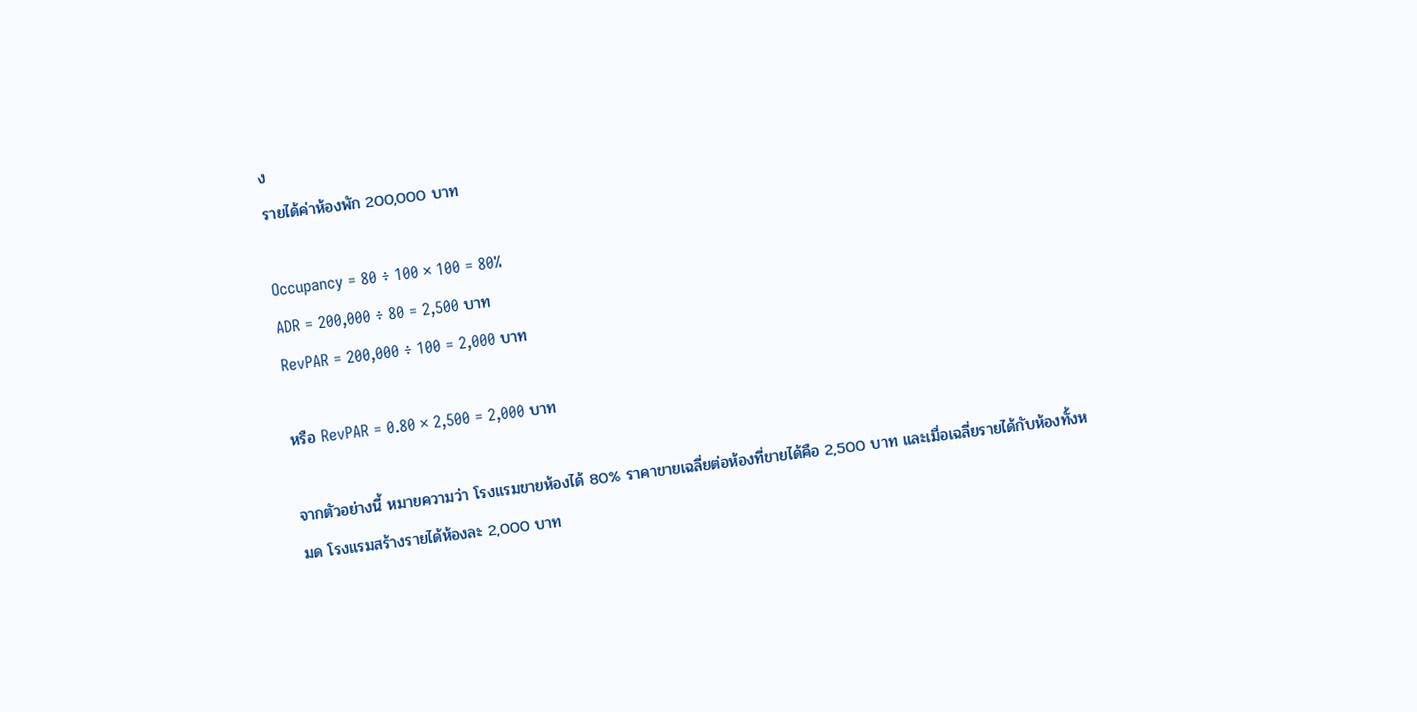ง
รายได้ค่าห้องพัก 200,000 บาท

Occupancy = 80 ÷ 100 × 100 = 80%
ADR = 200,000 ÷ 80 = 2,500 บาท
RevPAR = 200,000 ÷ 100 = 2,000 บาท

หรือ RevPAR = 0.80 × 2,500 = 2,000 บาท

จากตัวอย่างนี้ หมายความว่า โรงแรมขายห้องได้ 80% ราคาขายเฉลี่ยต่อห้องที่ขายได้คือ 2,500 บาท และเมื่อเฉลี่ยรายได้กับห้องทั้งหมด โรงแรมสร้างรายได้ห้องละ 2,000 บาท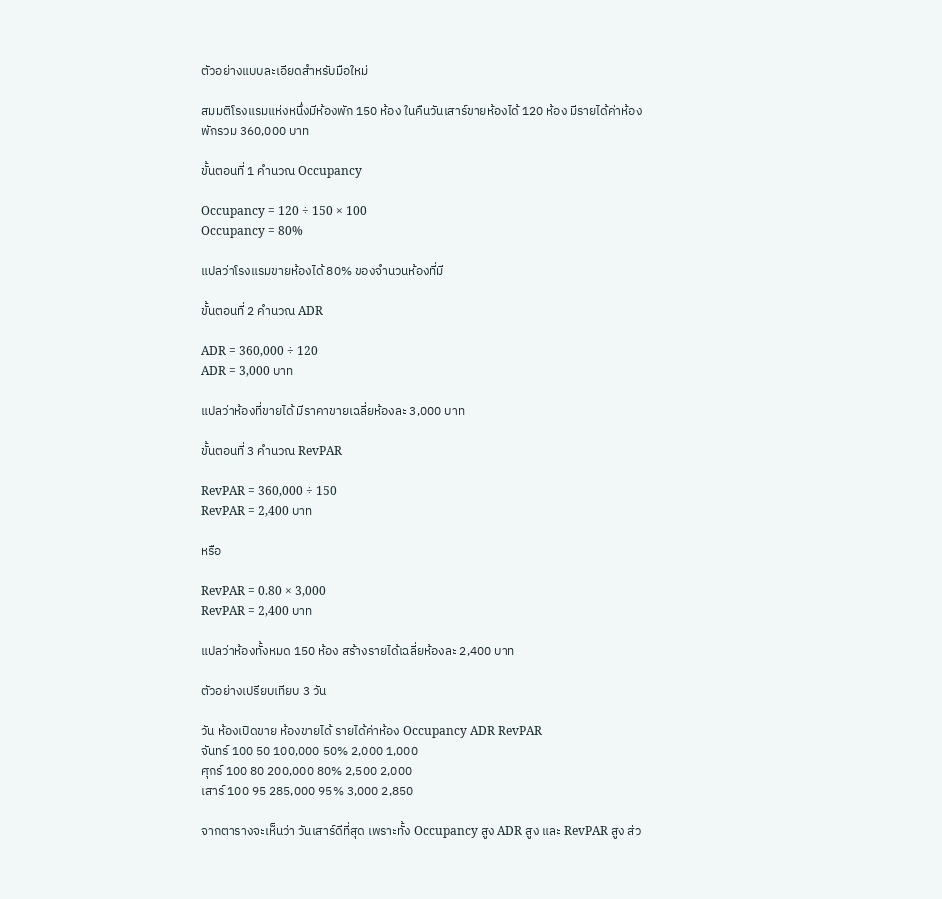ตัวอย่างแบบละเอียดสำหรับมือใหม่

สมมติโรงแรมแห่งหนึ่งมีห้องพัก 150 ห้อง ในคืนวันเสาร์ขายห้องได้ 120 ห้อง มีรายได้ค่าห้องพักรวม 360,000 บาท

ขั้นตอนที่ 1 คำนวณ Occupancy

Occupancy = 120 ÷ 150 × 100
Occupancy = 80%

แปลว่าโรงแรมขายห้องได้ 80% ของจำนวนห้องที่มี

ขั้นตอนที่ 2 คำนวณ ADR

ADR = 360,000 ÷ 120
ADR = 3,000 บาท

แปลว่าห้องที่ขายได้ มีราคาขายเฉลี่ยห้องละ 3,000 บาท

ขั้นตอนที่ 3 คำนวณ RevPAR

RevPAR = 360,000 ÷ 150
RevPAR = 2,400 บาท

หรือ

RevPAR = 0.80 × 3,000
RevPAR = 2,400 บาท

แปลว่าห้องทั้งหมด 150 ห้อง สร้างรายได้เฉลี่ยห้องละ 2,400 บาท

ตัวอย่างเปรียบเทียบ 3 วัน

วัน ห้องเปิดขาย ห้องขายได้ รายได้ค่าห้อง Occupancy ADR RevPAR
จันทร์ 100 50 100,000 50% 2,000 1,000
ศุกร์ 100 80 200,000 80% 2,500 2,000
เสาร์ 100 95 285,000 95% 3,000 2,850

จากตารางจะเห็นว่า วันเสาร์ดีที่สุด เพราะทั้ง Occupancy สูง ADR สูง และ RevPAR สูง ส่ว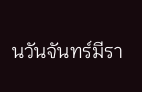นวันจันทร์มีรา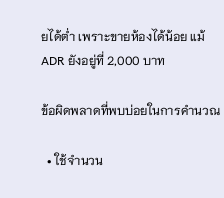ยได้ต่ำ เพราะขายห้องได้น้อย แม้ ADR ยังอยู่ที่ 2,000 บาท

ข้อผิดพลาดที่พบบ่อยในการคำนวณ

  • ใช้จำนวน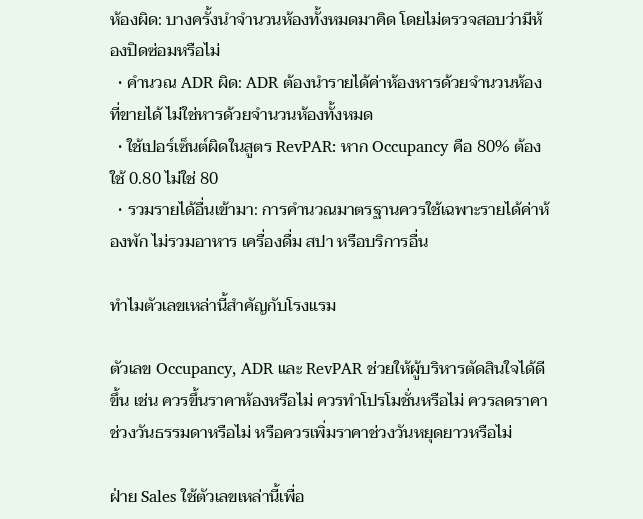ห้องผิด: บางครั้งนำจำนวนห้องทั้งหมดมาคิด โดยไม่ตรวจสอบว่ามีห้องปิดซ่อมหรือไม่
  • คำนวณ ADR ผิด: ADR ต้องนำรายได้ค่าห้องหารด้วยจำนวนห้องที่ขายได้ ไม่ใช่หารด้วยจำนวนห้องทั้งหมด
  • ใช้เปอร์เซ็นต์ผิดในสูตร RevPAR: หาก Occupancy คือ 80% ต้องใช้ 0.80 ไม่ใช่ 80
  • รวมรายได้อื่นเข้ามา: การคำนวณมาตรฐานควรใช้เฉพาะรายได้ค่าห้องพัก ไม่รวมอาหาร เครื่องดื่ม สปา หรือบริการอื่น

ทำไมตัวเลขเหล่านี้สำคัญกับโรงแรม

ตัวเลข Occupancy, ADR และ RevPAR ช่วยให้ผู้บริหารตัดสินใจได้ดีขึ้น เช่น ควรขึ้นราคาห้องหรือไม่ ควรทำโปรโมชั่นหรือไม่ ควรลดราคาช่วงวันธรรมดาหรือไม่ หรือควรเพิ่มราคาช่วงวันหยุดยาวหรือไม่

ฝ่าย Sales ใช้ตัวเลขเหล่านี้เพื่อ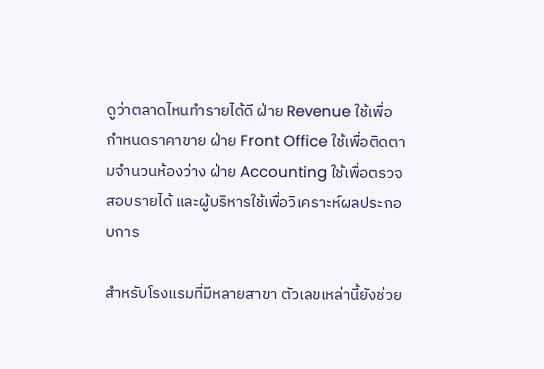ดูว่าตลาดไหนทำรายได้ดี ฝ่าย Revenue ใช้เพื่อกำหนดราคาขาย ฝ่าย Front Office ใช้เพื่อติดตามจำนวนห้องว่าง ฝ่าย Accounting ใช้เพื่อตรวจสอบรายได้ และผู้บริหารใช้เพื่อวิเคราะห์ผลประกอบการ

สำหรับโรงแรมที่มีหลายสาขา ตัวเลขเหล่านี้ยังช่วย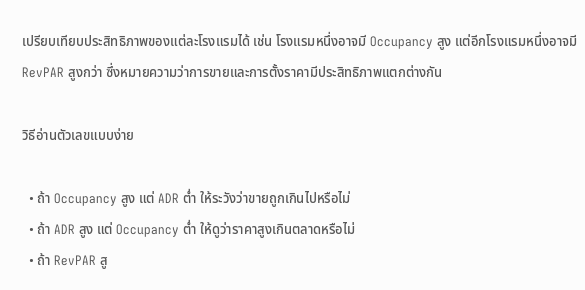เปรียบเทียบประสิทธิภาพของแต่ละโรงแรมได้ เช่น โรงแรมหนึ่งอาจมี Occupancy สูง แต่อีกโรงแรมหนึ่งอาจมี RevPAR สูงกว่า ซึ่งหมายความว่าการขายและการตั้งราคามีประสิทธิภาพแตกต่างกัน

วิธีอ่านตัวเลขแบบง่าย

  • ถ้า Occupancy สูง แต่ ADR ต่ำ ให้ระวังว่าขายถูกเกินไปหรือไม่
  • ถ้า ADR สูง แต่ Occupancy ต่ำ ให้ดูว่าราคาสูงเกินตลาดหรือไม่
  • ถ้า RevPAR สู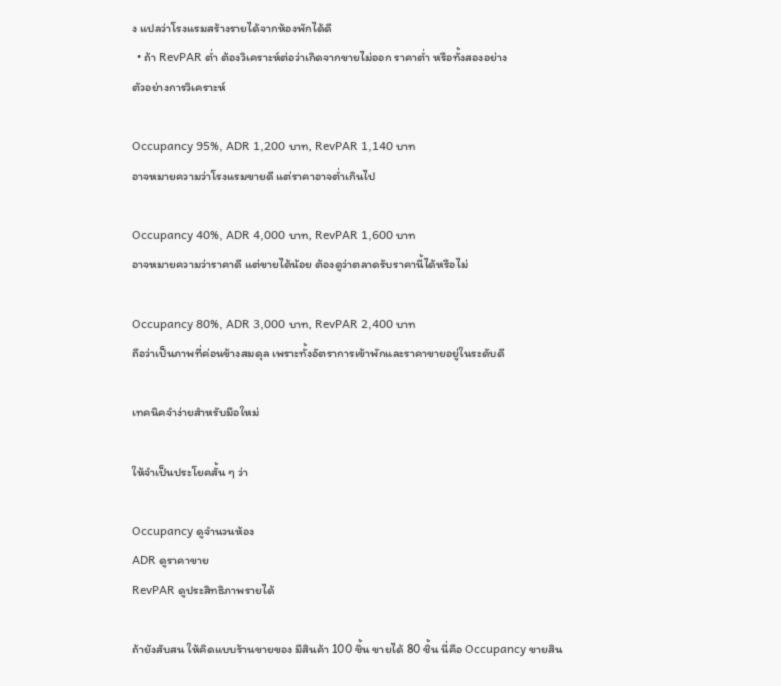ง แปลว่าโรงแรมสร้างรายได้จากห้องพักได้ดี
  • ถ้า RevPAR ต่ำ ต้องวิเคราะห์ต่อว่าเกิดจากขายไม่ออก ราคาต่ำ หรือทั้งสองอย่าง
ตัวอย่างการวิเคราะห์

Occupancy 95%, ADR 1,200 บาท, RevPAR 1,140 บาท
อาจหมายความว่าโรงแรมขายดี แต่ราคาอาจต่ำเกินไป

Occupancy 40%, ADR 4,000 บาท, RevPAR 1,600 บาท
อาจหมายความว่าราคาดี แต่ขายได้น้อย ต้องดูว่าตลาดรับราคานี้ได้หรือไม่

Occupancy 80%, ADR 3,000 บาท, RevPAR 2,400 บาท
ถือว่าเป็นภาพที่ค่อนข้างสมดุล เพราะทั้งอัตราการเข้าพักและราคาขายอยู่ในระดับดี

เทคนิคจำง่ายสำหรับมือใหม่

ให้จำเป็นประโยคสั้น ๆ ว่า

Occupancy ดูจำนวนห้อง
ADR ดูราคาขาย
RevPAR ดูประสิทธิภาพรายได้

ถ้ายังสับสน ให้คิดแบบร้านขายของ มีสินค้า 100 ชิ้น ขายได้ 80 ชิ้น นี่คือ Occupancy ขายสิน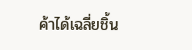ค้าได้เฉลี่ยชิ้น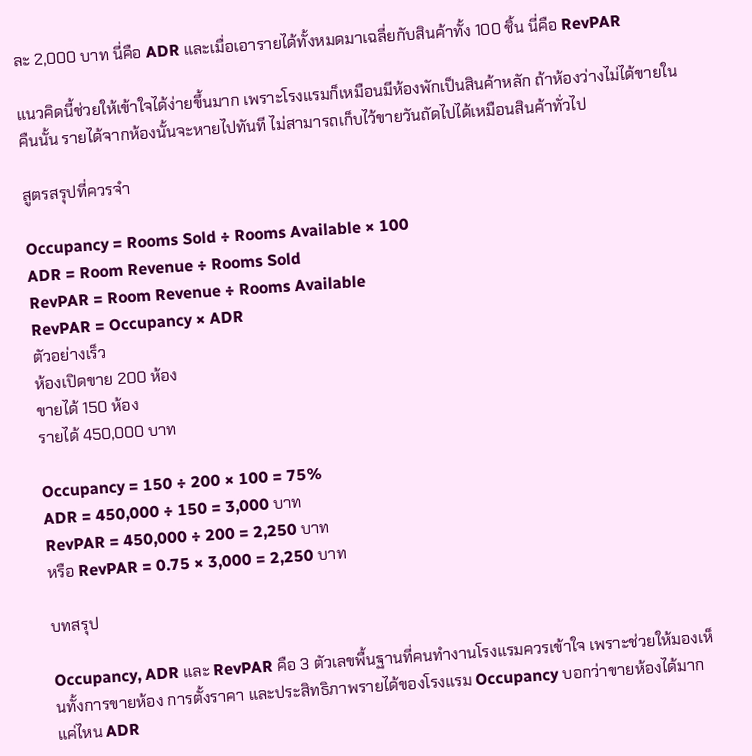ละ 2,000 บาท นี่คือ ADR และเมื่อเอารายได้ทั้งหมดมาเฉลี่ยกับสินค้าทั้ง 100 ชิ้น นี่คือ RevPAR

แนวคิดนี้ช่วยให้เข้าใจได้ง่ายขึ้นมาก เพราะโรงแรมก็เหมือนมีห้องพักเป็นสินค้าหลัก ถ้าห้องว่างไม่ได้ขายในคืนนั้น รายได้จากห้องนั้นจะหายไปทันที ไม่สามารถเก็บไว้ขายวันถัดไปได้เหมือนสินค้าทั่วไป

สูตรสรุปที่ควรจำ

Occupancy = Rooms Sold ÷ Rooms Available × 100
ADR = Room Revenue ÷ Rooms Sold
RevPAR = Room Revenue ÷ Rooms Available
RevPAR = Occupancy × ADR
ตัวอย่างเร็ว
ห้องเปิดขาย 200 ห้อง
ขายได้ 150 ห้อง
รายได้ 450,000 บาท

Occupancy = 150 ÷ 200 × 100 = 75%
ADR = 450,000 ÷ 150 = 3,000 บาท
RevPAR = 450,000 ÷ 200 = 2,250 บาท
หรือ RevPAR = 0.75 × 3,000 = 2,250 บาท

บทสรุป

Occupancy, ADR และ RevPAR คือ 3 ตัวเลขพื้นฐานที่คนทำงานโรงแรมควรเข้าใจ เพราะช่วยให้มองเห็นทั้งการขายห้อง การตั้งราคา และประสิทธิภาพรายได้ของโรงแรม Occupancy บอกว่าขายห้องได้มากแค่ไหน ADR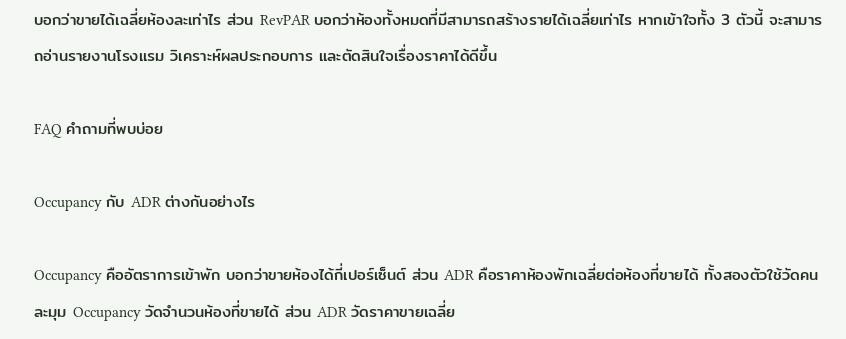บอกว่าขายได้เฉลี่ยห้องละเท่าไร ส่วน RevPAR บอกว่าห้องทั้งหมดที่มีสามารถสร้างรายได้เฉลี่ยเท่าไร หากเข้าใจทั้ง 3 ตัวนี้ จะสามารถอ่านรายงานโรงแรม วิเคราะห์ผลประกอบการ และตัดสินใจเรื่องราคาได้ดีขึ้น

FAQ คำถามที่พบบ่อย

Occupancy กับ ADR ต่างกันอย่างไร

Occupancy คืออัตราการเข้าพัก บอกว่าขายห้องได้กี่เปอร์เซ็นต์ ส่วน ADR คือราคาห้องพักเฉลี่ยต่อห้องที่ขายได้ ทั้งสองตัวใช้วัดคนละมุม Occupancy วัดจำนวนห้องที่ขายได้ ส่วน ADR วัดราคาขายเฉลี่ย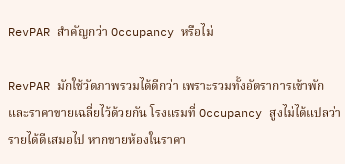RevPAR สำคัญกว่า Occupancy หรือไม่

RevPAR มักใช้วัดภาพรวมได้ดีกว่า เพราะรวมทั้งอัตราการเข้าพักและราคาขายเฉลี่ยไว้ด้วยกัน โรงแรมที่ Occupancy สูงไม่ได้แปลว่ารายได้ดีเสมอไป หากขายห้องในราคา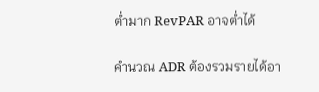ต่ำมาก RevPAR อาจต่ำได้

คำนวณ ADR ต้องรวมรายได้อา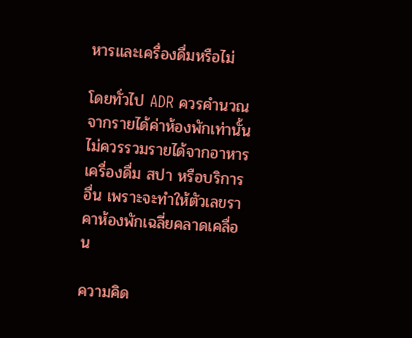หารและเครื่องดื่มหรือไม่

โดยทั่วไป ADR ควรคำนวณจากรายได้ค่าห้องพักเท่านั้น ไม่ควรรวมรายได้จากอาหาร เครื่องดื่ม สปา หรือบริการอื่น เพราะจะทำให้ตัวเลขราคาห้องพักเฉลี่ยคลาดเคลื่อน

ความคิด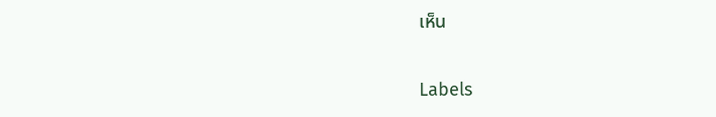เห็น

Labels